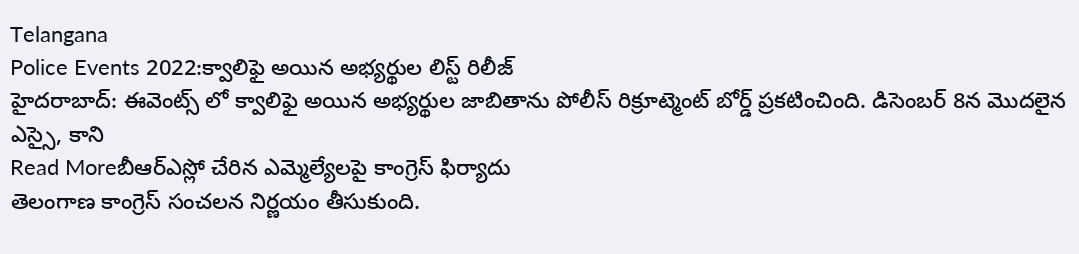Telangana
Police Events 2022:క్వాలిఫై అయిన అభ్యర్థుల లిస్ట్ రిలీజ్
హైదరాబాద్: ఈవెంట్స్ లో క్వాలిఫై అయిన అభ్యర్థుల జాబితాను పోలీస్ రిక్రూట్మెంట్ బోర్డ్ ప్రకటించింది. డిసెంబర్ 8న మొదలైన ఎస్సై, కాని
Read Moreబీఆర్ఎస్లో చేరిన ఎమ్మెల్యేలపై కాంగ్రెస్ ఫిర్యాదు
తెలంగాణ కాంగ్రెస్ సంచలన నిర్ణయం తీసుకుంది.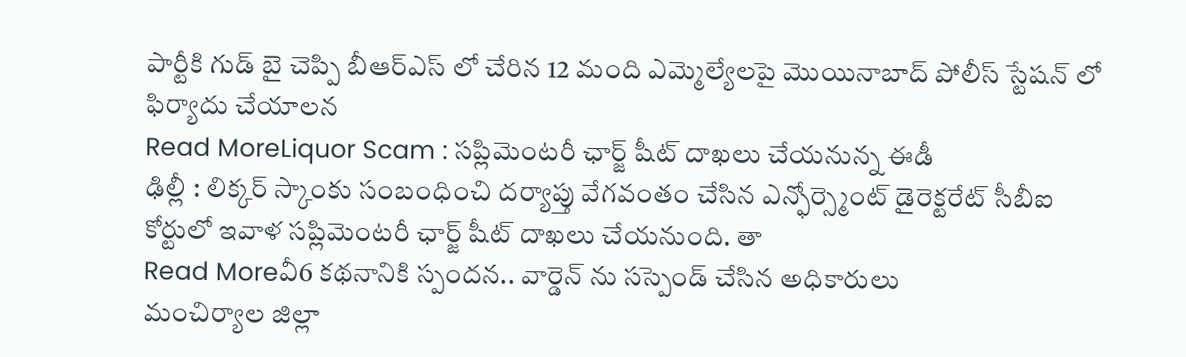పార్టీకి గుడ్ బై చెప్పి బీఆర్ఎస్ లో చేరిన 12 మంది ఎమ్మెల్యేలపై మొయినాబాద్ పోలీస్ స్టేషన్ లో ఫిర్యాదు చేయాలన
Read MoreLiquor Scam : సప్లిమెంటరీ ఛార్జ్ షీట్ దాఖలు చేయనున్న ఈడీ
ఢిల్లీ : లిక్కర్ స్కాంకు సంబంధించి దర్యాప్తు వేగవంతం చేసిన ఎన్ఫోర్స్మెంట్ డైరెక్టరేట్ సీబీఐ కోర్టులో ఇవాళ సప్లిమెంటరీ ఛార్జ్ షీట్ దాఖలు చేయనుంది. తా
Read Moreవీ6 కథనానికి స్పందన.. వార్డెన్ ను సస్పెండ్ చేసిన అధికారులు
మంచిర్యాల జిల్లా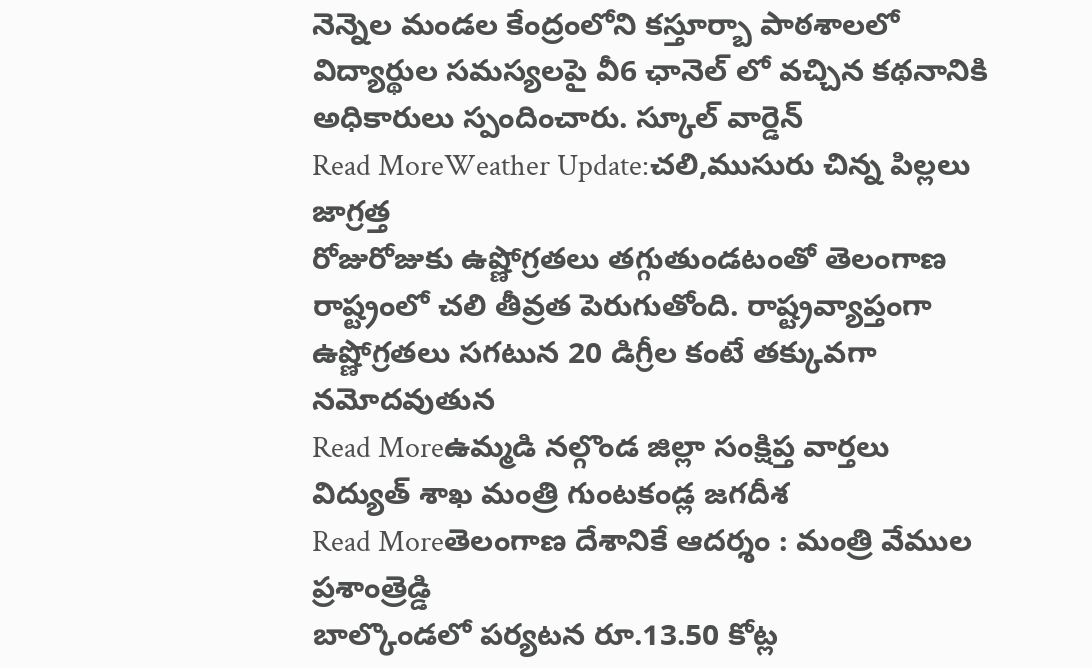నెన్నెల మండల కేంద్రంలోని కస్తూర్బా పాఠశాలలో విద్యార్థుల సమస్యలపై వీ6 ఛానెల్ లో వచ్చిన కథనానికి అధికారులు స్పందించారు. స్కూల్ వార్డెన్
Read MoreWeather Update:చలి,ముసురు చిన్న పిల్లలు జాగ్రత్త
రోజురోజుకు ఉష్ణోగ్రతలు తగ్గుతుండటంతో తెలంగాణ రాష్ట్రంలో చలి తీవ్రత పెరుగుతోంది. రాష్ట్రవ్యాప్తంగా ఉష్ణోగ్రతలు సగటున 20 డిగ్రీల కంటే తక్కువగా నమోదవుతున
Read Moreఉమ్మడి నల్గొండ జిల్లా సంక్షిప్త వార్తలు
విద్యుత్ శాఖ మంత్రి గుంటకండ్ల జగదీశ
Read Moreతెలంగాణ దేశానికే ఆదర్శం : మంత్రి వేముల ప్రశాంత్రెడ్డి
బాల్కొండలో పర్యటన రూ.13.50 కోట్ల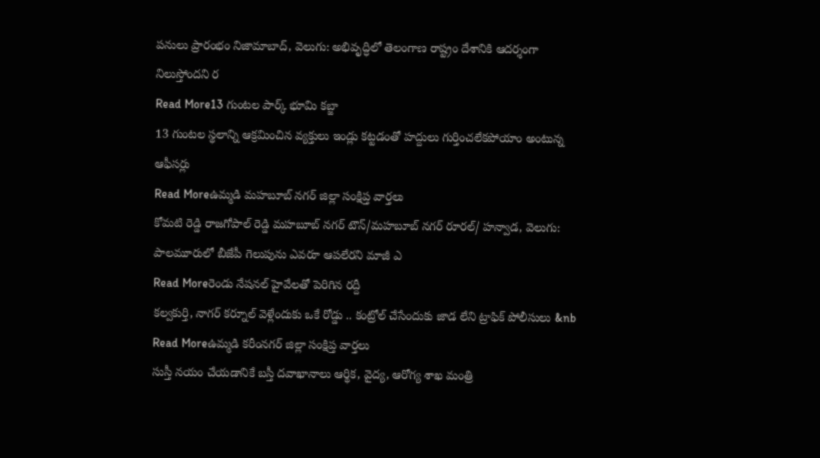పనులు ప్రారంభం నిజామాబాద్, వెలుగు: అభివృద్ధిలో తెలంగాణ రాష్ట్రం దేశానికి ఆదర్శంగా నిలుస్తోందని ర
Read More13 గుంటల పార్క్ భూమి కబ్జా
13 గుంటల స్థలాన్ని ఆక్రమించిన వ్యక్తులు ఇండ్లు కట్టడంతో హద్దులు గుర్తించలేకపోయాం అంటున్న ఆఫీసర్లు
Read Moreఉమ్మడి మహబూబ్ నగర్ జిల్లా సంక్షిప్త వార్తలు
కోమటి రెడ్డి రాజగోపాల్ రెడ్డి మహబూబ్ నగర్ టౌన్/మహబూబ్ నగర్ రూరల్/ హన్వాడ, వెలుగు: పాలమూరులో బీజేపీ గెలుపును ఎవరూ ఆపలేరని మాజీ ఎ
Read Moreరెండు నేషనల్ హైవేలతో పెరిగిన రద్దీ
కల్వకుర్తి, నాగర్ కర్నూల్ వెళ్లేందుకు ఒకే రోడ్డు .. కంట్రోల్ చేసేందుకు జాడ లేని ట్రాఫిక్ పోలీసులు &nb
Read Moreఉమ్మడి కరీంనగర్ జిల్లా సంక్షిప్త వార్తలు
సుస్తీ నయం చేయడానికే బస్తీ దవాఖానాలు ఆర్థిక, వైద్య, ఆరోగ్య శాఖ మంత్రి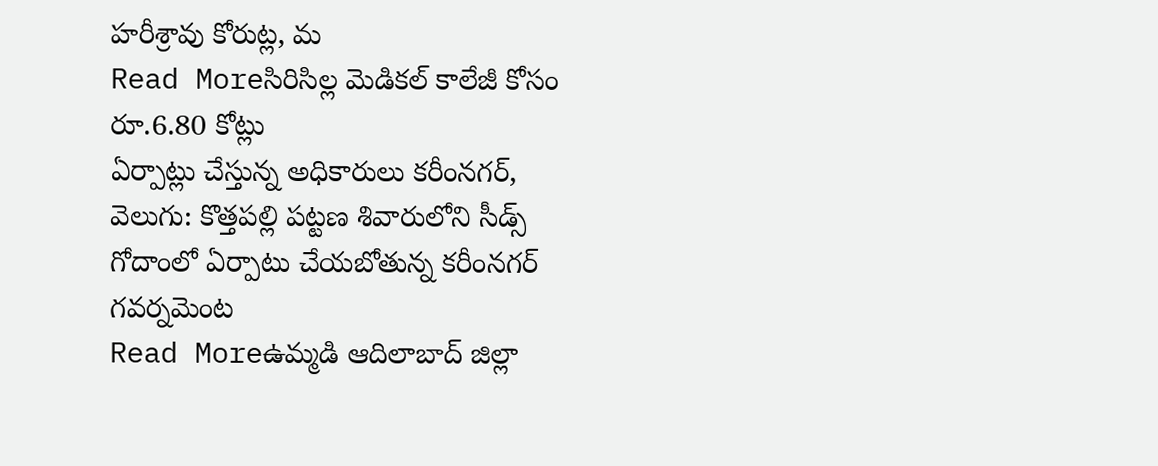హరీశ్రావు కోరుట్ల, మ
Read Moreసిరిసిల్ల మెడికల్ కాలేజీ కోసం రూ.6.80 కోట్లు
ఏర్పాట్లు చేస్తున్న అధికారులు కరీంనగర్, వెలుగు: కొత్తపల్లి పట్టణ శివారులోని సీడ్స్ గోదాంలో ఏర్పాటు చేయబోతున్న కరీంనగర్ గవర్నమెంట
Read Moreఉమ్మడి ఆదిలాబాద్ జిల్లా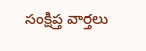సంక్షిప్త వార్తలు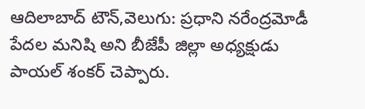ఆదిలాబాద్ టౌన్,వెలుగు: ప్రధాని నరేంద్రమోడీ పేదల మనిషి అని బీజేపీ జిల్లా అధ్యక్షుడు పాయల్ శంకర్ చెప్పారు.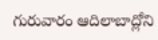గురువారం ఆదిలాబాద్లోని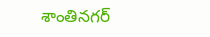శాంతినగర్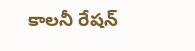కాలనీ రేషన్